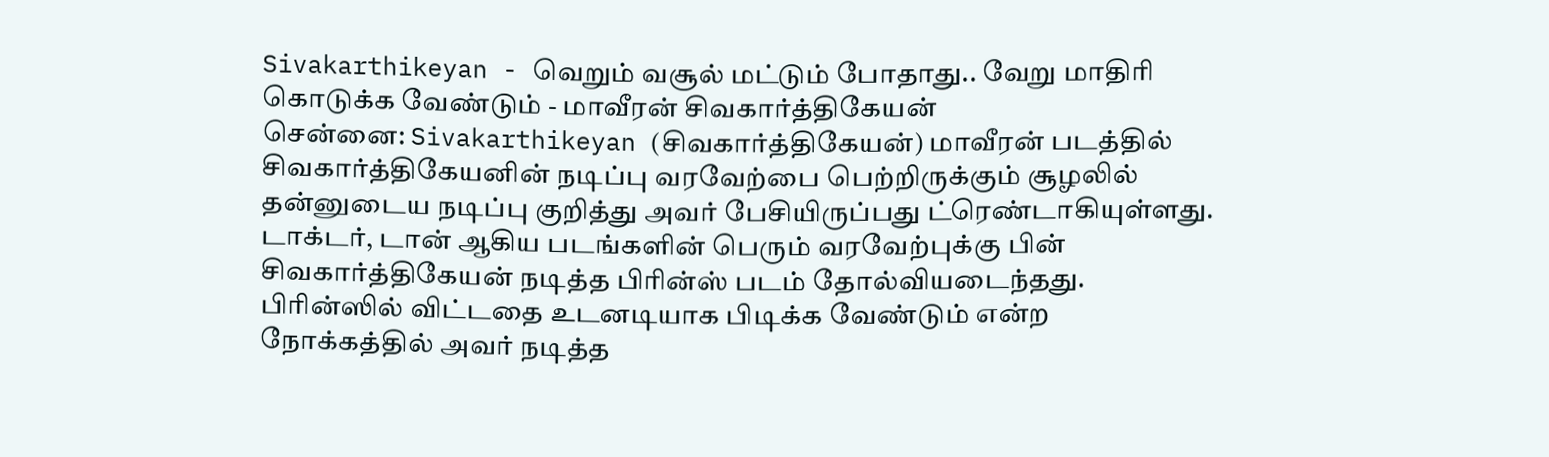Sivakarthikeyan - வெறும் வசூல் மட்டும் போதாது.. வேறு மாதிரி கொடுக்க வேண்டும் - மாவீரன் சிவகார்த்திகேயன்
சென்னை: Sivakarthikeyan (சிவகார்த்திகேயன்) மாவீரன் படத்தில் சிவகார்த்திகேயனின் நடிப்பு வரவேற்பை பெற்றிருக்கும் சூழலில் தன்னுடைய நடிப்பு குறித்து அவர் பேசியிருப்பது ட்ரெண்டாகியுள்ளது.
டாக்டர், டான் ஆகிய படங்களின் பெரும் வரவேற்புக்கு பின் சிவகார்த்திகேயன் நடித்த பிரின்ஸ் படம் தோல்வியடைந்தது. பிரின்ஸில் விட்டதை உடனடியாக பிடிக்க வேண்டும் என்ற நோக்கத்தில் அவர் நடித்த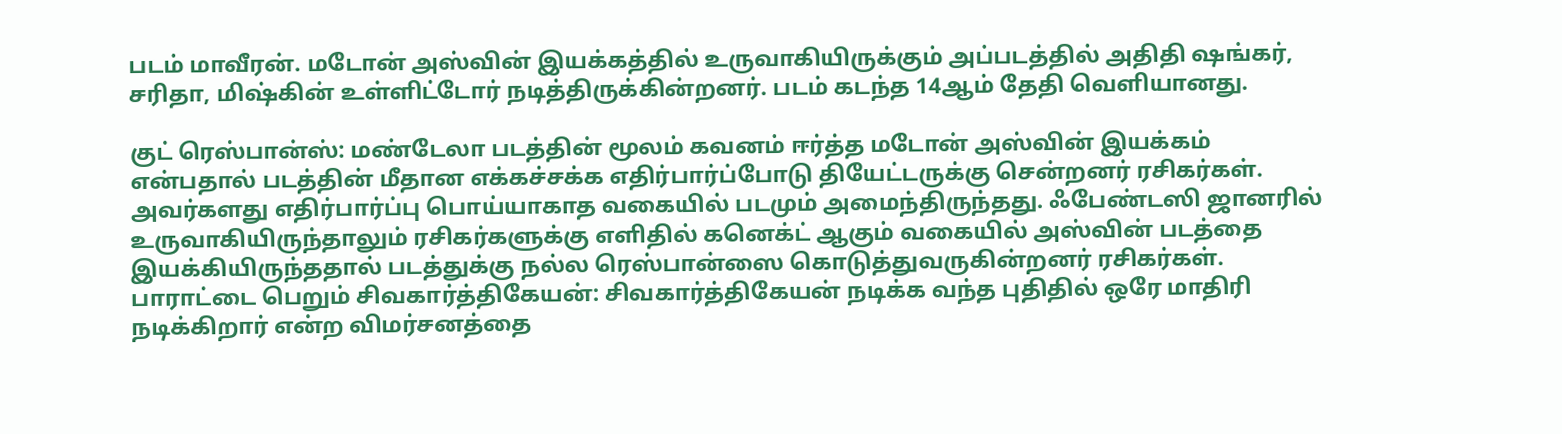படம் மாவீரன். மடோன் அஸ்வின் இயக்கத்தில் உருவாகியிருக்கும் அப்படத்தில் அதிதி ஷங்கர், சரிதா, மிஷ்கின் உள்ளிட்டோர் நடித்திருக்கின்றனர். படம் கடந்த 14ஆம் தேதி வெளியானது.

குட் ரெஸ்பான்ஸ்: மண்டேலா படத்தின் மூலம் கவனம் ஈர்த்த மடோன் அஸ்வின் இயக்கம் என்பதால் படத்தின் மீதான எக்கச்சக்க எதிர்பார்ப்போடு தியேட்டருக்கு சென்றனர் ரசிகர்கள். அவர்களது எதிர்பார்ப்பு பொய்யாகாத வகையில் படமும் அமைந்திருந்தது. ஃபேண்டஸி ஜானரில் உருவாகியிருந்தாலும் ரசிகர்களுக்கு எளிதில் கனெக்ட் ஆகும் வகையில் அஸ்வின் படத்தை இயக்கியிருந்ததால் படத்துக்கு நல்ல ரெஸ்பான்ஸை கொடுத்துவருகின்றனர் ரசிகர்கள்.
பாராட்டை பெறும் சிவகார்த்திகேயன்: சிவகார்த்திகேயன் நடிக்க வந்த புதிதில் ஒரே மாதிரி நடிக்கிறார் என்ற விமர்சனத்தை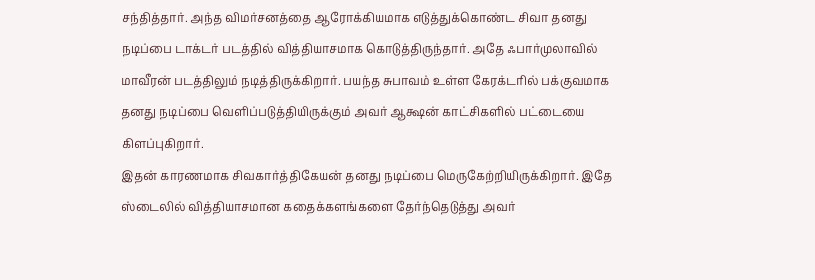சந்தித்தார். அந்த விமர்சனத்தை ஆரோக்கியமாக எடுத்துக்கொண்ட சிவா தனது நடிப்பை டாக்டர் படத்தில் வித்தியாசமாக கொடுத்திருந்தார். அதே ஃபார்முலாவில் மாவீரன் படத்திலும் நடித்திருக்கிறார். பயந்த சுபாவம் உள்ள கேரக்டரில் பக்குவமாக தனது நடிப்பை வெளிப்படுத்தியிருக்கும் அவர் ஆக்ஷன் காட்சிகளில் பட்டையை கிளப்புகிறார்.
இதன் காரணமாக சிவகார்த்திகேயன் தனது நடிப்பை மெருகேற்றியிருக்கிறார். இதே ஸ்டைலில் வித்தியாசமான கதைக்களங்களை தேர்ந்தெடுத்து அவர்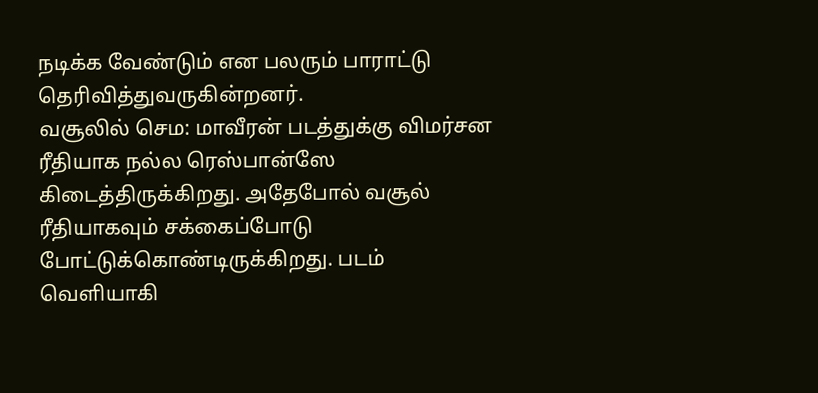நடிக்க வேண்டும் என பலரும் பாராட்டு தெரிவித்துவருகின்றனர்.
வசூலில் செம: மாவீரன் படத்துக்கு விமர்சன ரீதியாக நல்ல ரெஸ்பான்ஸே கிடைத்திருக்கிறது. அதேபோல் வசூல் ரீதியாகவும் சக்கைப்போடு போட்டுக்கொண்டிருக்கிறது. படம் வெளியாகி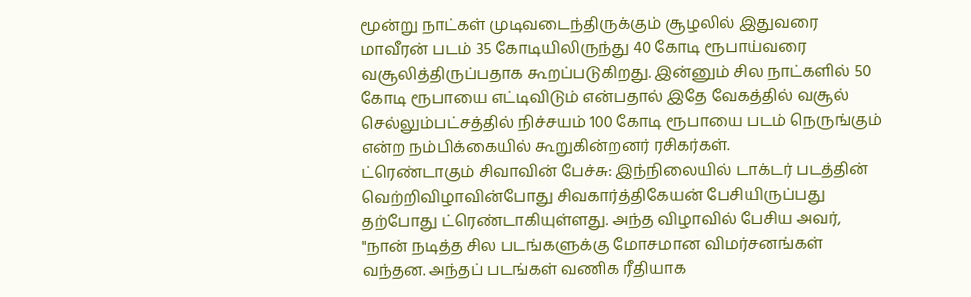மூன்று நாட்கள் முடிவடைந்திருக்கும் சூழலில் இதுவரை மாவீரன் படம் 35 கோடியிலிருந்து 40 கோடி ரூபாய்வரை வசூலித்திருப்பதாக கூறப்படுகிறது. இன்னும் சில நாட்களில் 50 கோடி ரூபாயை எட்டிவிடும் என்பதால் இதே வேகத்தில் வசூல் செல்லும்பட்சத்தில் நிச்சயம் 100 கோடி ரூபாயை படம் நெருங்கும் என்ற நம்பிக்கையில் கூறுகின்றனர் ரசிகர்கள்.
ட்ரெண்டாகும் சிவாவின் பேச்சு: இந்நிலையில் டாக்டர் படத்தின் வெற்றிவிழாவின்போது சிவகார்த்திகேயன் பேசியிருப்பது தற்போது ட்ரெண்டாகியுள்ளது. அந்த விழாவில் பேசிய அவர், "நான் நடித்த சில படங்களுக்கு மோசமான விமர்சனங்கள் வந்தன. அந்தப் படங்கள் வணிக ரீதியாக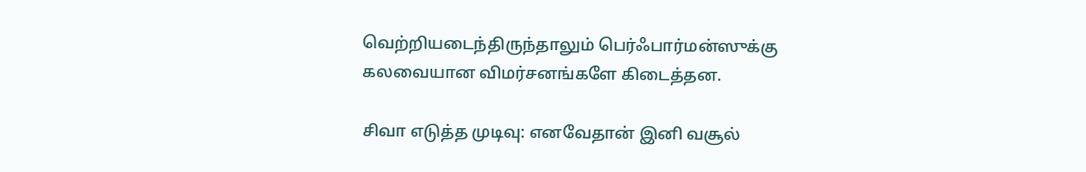வெற்றியடைந்திருந்தாலும் பெர்ஃபார்மன்ஸுக்கு கலவையான விமர்சனங்களே கிடைத்தன.

சிவா எடுத்த முடிவு: எனவேதான் இனி வசூல்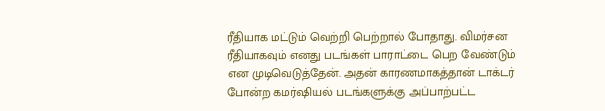ரீதியாக மட்டும் வெற்றி பெற்றால் போதாது. விமர்சன ரீதியாகவும் எனது படங்கள் பாராட்டை பெற வேண்டும் என முடிவெடுத்தேன். அதன் காரணமாகத்தான் டாக்டர் போன்ற கமர்ஷியல் படங்களுக்கு அப்பாற்பட்ட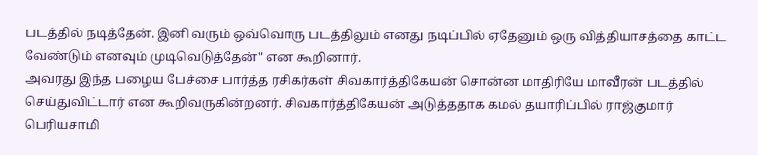படத்தில் நடித்தேன். இனி வரும் ஒவ்வொரு படத்திலும் எனது நடிப்பில் ஏதேனும் ஒரு வித்தியாசத்தை காட்ட வேண்டும் எனவும் முடிவெடுத்தேன்" என கூறினார்.
அவரது இந்த பழைய பேச்சை பார்த்த ரசிகர்கள் சிவகார்த்திகேயன் சொன்ன மாதிரியே மாவீரன் படத்தில் செய்துவிட்டார் என கூறிவருகின்றனர். சிவகார்த்திகேயன் அடுத்ததாக கமல் தயாரிப்பில் ராஜ்குமார் பெரியசாமி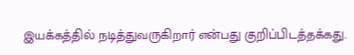இயக்கத்தில் நடித்துவருகிறார் என்பது குறிப்பிடத்தக்கது.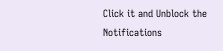Click it and Unblock the Notifications